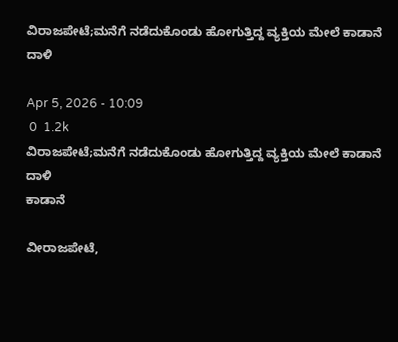ವಿರಾಜಪೇಟೆ;ಮನೆಗೆ ನಡೆದುಕೊಂಡು‌ ಹೋಗುತ್ತಿದ್ದ ವ್ಯಕ್ತಿಯ ಮೇಲೆ ಕಾಡಾನೆ ದಾಳಿ

Apr 5, 2026 - 10:09
 0  1.2k
ವಿರಾಜಪೇಟೆ;ಮನೆಗೆ ನಡೆದುಕೊಂಡು‌ ಹೋಗುತ್ತಿದ್ದ ವ್ಯಕ್ತಿಯ ಮೇಲೆ ಕಾಡಾನೆ ದಾಳಿ
ಕಾಡಾನೆ

ವೀರಾಜಪೇಟೆ,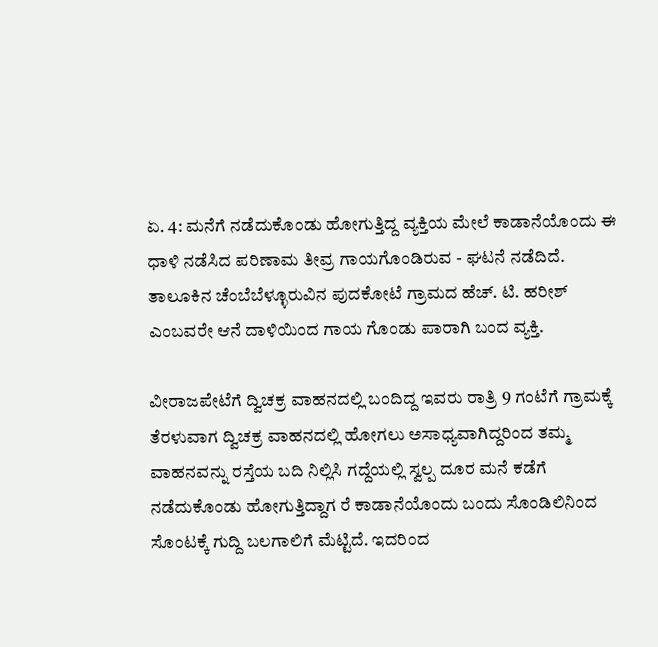ಏ. 4: ಮನೆಗೆ ನಡೆದುಕೊಂಡು ಹೋಗುತ್ತಿದ್ದ ವ್ಯಕ್ತಿಯ ಮೇಲೆ ಕಾಡಾನೆಯೊಂದು ಈ ಧಾಳಿ ನಡೆಸಿದ ಪರಿಣಾಮ ತೀವ್ರ ಗಾಯಗೊಂಡಿರುವ - ಘಟನೆ ನಡೆದಿದೆ. ತಾಲೂಕಿನ ಚೆಂಬೆಬೆಳ್ಳೂರುವಿನ ಪುದಕೋಟೆ ಗ್ರಾಮದ ಹೆಚ್. ಟಿ. ಹರೀಶ್ ಎಂಬವರೇ ಆನೆ ದಾಳಿಯಿಂದ ಗಾಯ ಗೊಂಡು ಪಾರಾಗಿ ಬಂದ ವ್ಯಕ್ತಿ.

ವೀರಾಜಪೇಟೆಗೆ ದ್ವಿಚಕ್ರ ವಾಹನದಲ್ಲಿ ಬಂದಿದ್ದ ಇವರು ರಾತ್ರಿ 9 ಗಂಟೆಗೆ ಗ್ರಾಮಕ್ಕೆ ತೆರಳುವಾಗ ದ್ವಿಚಕ್ರ ವಾಹನದಲ್ಲಿ ಹೋಗಲು ಅಸಾಧ್ಯವಾಗಿದ್ದರಿಂದ ತಮ್ಮ ವಾಹನವನ್ನು ರಸ್ತೆಯ ಬದಿ ನಿಲ್ಲಿಸಿ ಗದ್ದೆಯಲ್ಲಿ ಸ್ವಲ್ಪ ದೂರ ಮನೆ ಕಡೆಗೆ ನಡೆದುಕೊಂಡು ಹೋಗುತ್ತಿದ್ದಾಗ ರೆ ಕಾಡಾನೆಯೊಂದು ಬಂದು ಸೊಂಡಿಲಿನಿಂದ ಸೊಂಟಕ್ಕೆ ಗುದ್ದಿ ಬಲಗಾಲಿಗೆ ಮೆಟ್ಟಿದೆ. ಇದರಿಂದ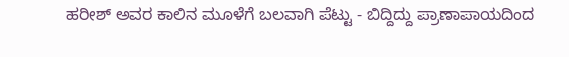ಹರೀಶ್ ಅವರ ಕಾಲಿನ ಮೂಳೆಗೆ ಬಲವಾಗಿ ಪೆಟ್ಟು - ಬಿದ್ದಿದ್ದು ಪ್ರಾಣಾಪಾಯದಿಂದ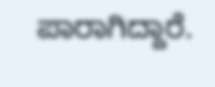ಪಾರಾಗಿದ್ದಾರೆ.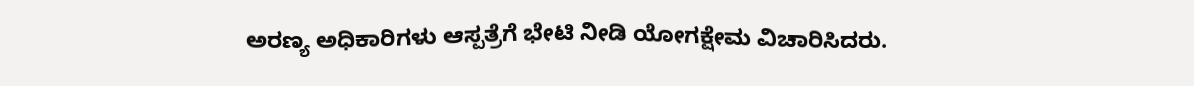ಅರಣ್ಯ ಅಧಿಕಾರಿಗಳು ಆಸ್ಪತ್ರೆಗೆ ಭೇಟಿ ನೀಡಿ ಯೋಗಕ್ಷೇಮ ವಿಚಾರಿಸಿದರು.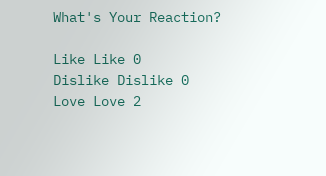What's Your Reaction?

Like Like 0
Dislike Dislike 0
Love Love 2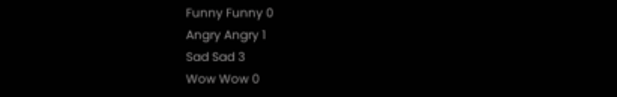Funny Funny 0
Angry Angry 1
Sad Sad 3
Wow Wow 0